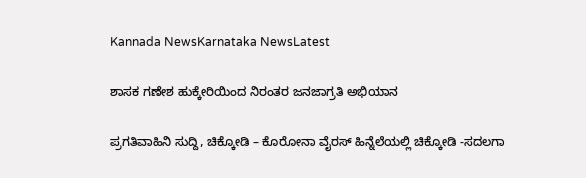Kannada NewsKarnataka NewsLatest

ಶಾಸಕ ಗಣೇಶ ಹುಕ್ಕೇರಿಯಿಂದ ನಿರಂತರ ಜನಜಾಗ್ರತಿ ಅಭಿಯಾನ

ಪ್ರಗತಿವಾಹಿನಿ ಸುದ್ದಿ, ಚಿಕ್ಕೋಡಿ – ಕೊರೋನಾ ವೈರಸ್ ಹಿನ್ನೆಲೆಯಲ್ಲಿ ಚಿಕ್ಕೋಡಿ -ಸದಲಗಾ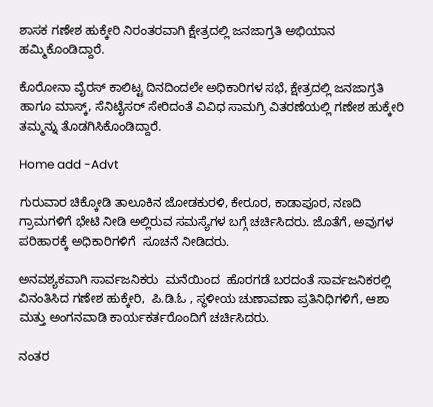ಶಾಸಕ ಗಣೇಶ ಹುಕ್ಕೇರಿ ನಿರಂತರವಾಗಿ ಕ್ಷೇತ್ರದಲ್ಲಿ ಜನಜಾಗ್ರತಿ ಅಭಿಯಾನ ಹಮ್ಮಿಕೊಂಡಿದ್ದಾರೆ.

ಕೊರೋನಾ ವೈರಸ್ ಕಾಲಿಟ್ಟ ದಿನದಿಂದಲೇ ಅಧಿಕಾರಿಗಳ ಸಭೆ, ಕ್ಷೇತ್ರದಲ್ಲಿ ಜನಜಾಗ್ರತಿ ಹಾಗೂ ಮಾಸ್ಕ್, ಸೆನಿಟೈಸರ್ ಸೇರಿದಂತೆ ವಿವಿಧ ಸಾಮಗ್ರಿ ವಿತರಣೆಯಲ್ಲಿ ಗಣೇಶ ಹುಕ್ಕೇರಿ ತಮ್ಮನ್ನು ತೊಡಗಿಸಿಕೊಂಡಿದ್ದಾರೆ.

Home add -Advt

ಗುರುವಾರ ಚಿಕ್ಕೋಡಿ ತಾಲೂಕಿನ ಜೋಡಕುರಳಿ, ಕೇರೂರ, ಕಾಡಾಪೂರ, ನಣದಿ ಗ್ರಾಮಗಳಿಗೆ ಭೇಟಿ ನೀಡಿ ಅಲ್ಲಿರುವ ಸಮಸ್ಯೆಗಳ ಬಗ್ಗೆ ಚರ್ಚಿಸಿದರು. ಜೊತೆಗೆ, ಅವುಗಳ ಪರಿಹಾರಕ್ಕೆ ಅಧಿಕಾರಿಗಳಿಗೆ  ಸೂಚನೆ ನೀಡಿದರು.

ಅನವಶ್ಯಕವಾಗಿ ಸಾರ್ವಜನಿಕರು  ಮನೆಯಿಂದ  ಹೊರಗಡೆ ಬರದಂತೆ ಸಾರ್ವಜನಿಕರಲ್ಲಿ ವಿನಂತಿಸಿದ ಗಣೇಶ ಹುಕ್ಕೇರಿ,  ಪಿ.ಡಿ.ಓ , ಸ್ಥಳೀಯ ಚುಣಾವಣಾ ಪ್ರತಿನಿಧಿಗಳಿಗೆ, ಆಶಾ ಮತ್ತು ಅಂಗನವಾಡಿ ಕಾರ್ಯಕರ್ತರೊಂದಿಗೆ ಚರ್ಚಿಸಿದರು.

ನಂತರ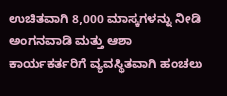ಉಚಿತವಾಗಿ 8,000 ಮಾಸ್ಕಗಳನ್ನು ನೀಡಿ ಅಂಗನವಾಡಿ ಮತ್ತು ಆಶಾ ಕಾರ್ಯಕರ್ತರಿಗೆ ವ್ಯವಸ್ಥಿತವಾಗಿ ಹಂಚಲು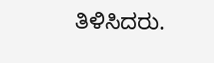ತಿಳಿಸಿದರು.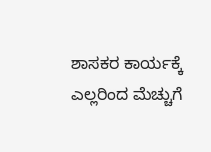ಶಾಸಕರ ಕಾರ್ಯಕ್ಕೆ ಎಲ್ಲರಿಂದ ಮೆಚ್ಚುಗೆ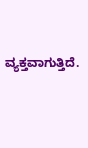ವ್ಯಕ್ತವಾಗುತ್ತಿದೆ.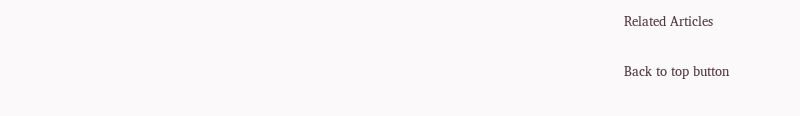Related Articles

Back to top button